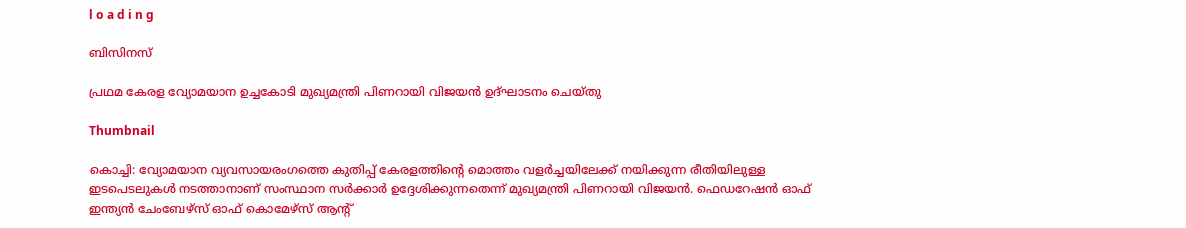l o a d i n g

ബിസിനസ്

പ്രഥമ കേരള വ്യോമയാന ഉച്ചകോടി മുഖ്യമന്ത്രി പിണറായി വിജയന്‍ ഉദ്ഘാടനം ചെയ്തു

Thumbnail

കൊച്ചി: വ്യോമയാന വ്യവസായരംഗത്തെ കുതിപ്പ് കേരളത്തിന്റെ മൊത്തം വളര്‍ച്ചയിലേക്ക് നയിക്കുന്ന രീതിയിലുള്ള ഇടപെടലുകള്‍ നടത്താനാണ് സംസ്ഥാന സര്‍ക്കാര്‍ ഉദ്ദേശിക്കുന്നതെന്ന് മുഖ്യമന്ത്രി പിണറായി വിജയന്‍. ഫെഡറേഷന്‍ ഓഫ് ഇന്ത്യന്‍ ചേംബേഴ്‌സ് ഓഫ് കൊമേഴ്സ് ആന്റ്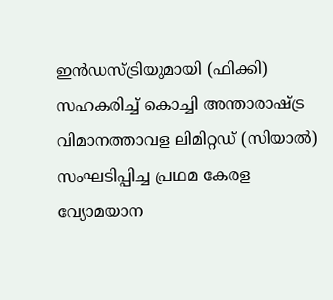ഇന്‍ഡസ്ട്രിയുമായി (ഫിക്കി) സഹകരിച്ച് കൊച്ചി അന്താരാഷ്ട്ര വിമാനത്താവള ലിമിറ്റഡ് (സിയാല്‍) സംഘടിപ്പിച്ച പ്രഥമ കേരള വ്യോമയാന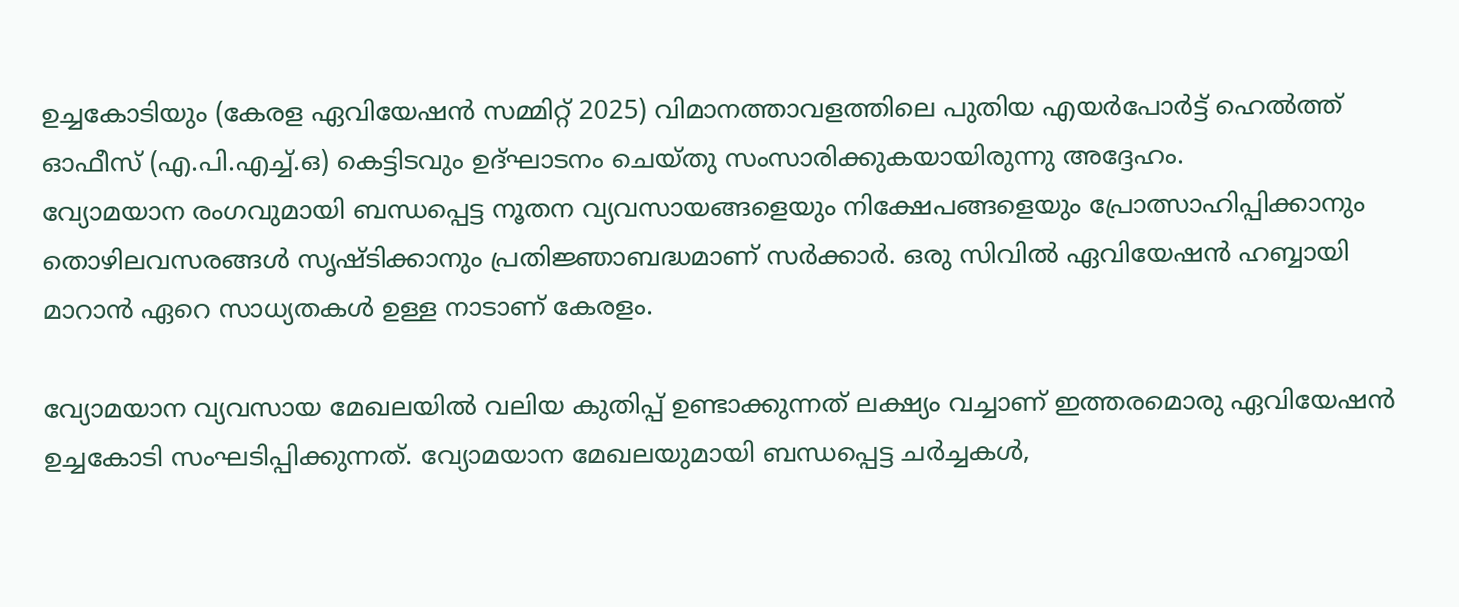ഉച്ചകോടിയും (കേരള ഏവിയേഷന്‍ സമ്മിറ്റ് 2025) വിമാനത്താവളത്തിലെ പുതിയ എയര്‍പോര്‍ട്ട് ഹെല്‍ത്ത് ഓഫീസ് (എ.പി.എച്ച്.ഒ) കെട്ടിടവും ഉദ്ഘാടനം ചെയ്തു സംസാരിക്കുകയായിരുന്നു അദ്ദേഹം.
വ്യോമയാന രംഗവുമായി ബന്ധപ്പെട്ട നൂതന വ്യവസായങ്ങളെയും നിക്ഷേപങ്ങളെയും പ്രോത്സാഹിപ്പിക്കാനും തൊഴിലവസരങ്ങള്‍ സൃഷ്ടിക്കാനും പ്രതിജ്ഞാബദ്ധമാണ് സര്‍ക്കാര്‍. ഒരു സിവില്‍ ഏവിയേഷന്‍ ഹബ്ബായി മാറാന്‍ ഏറെ സാധ്യതകള്‍ ഉള്ള നാടാണ് കേരളം.

വ്യോമയാന വ്യവസായ മേഖലയില്‍ വലിയ കുതിപ്പ് ഉണ്ടാക്കുന്നത് ലക്ഷ്യം വച്ചാണ് ഇത്തരമൊരു ഏവിയേഷന്‍ ഉച്ചകോടി സംഘടിപ്പിക്കുന്നത്. വ്യോമയാന മേഖലയുമായി ബന്ധപ്പെട്ട ചര്‍ച്ചകള്‍,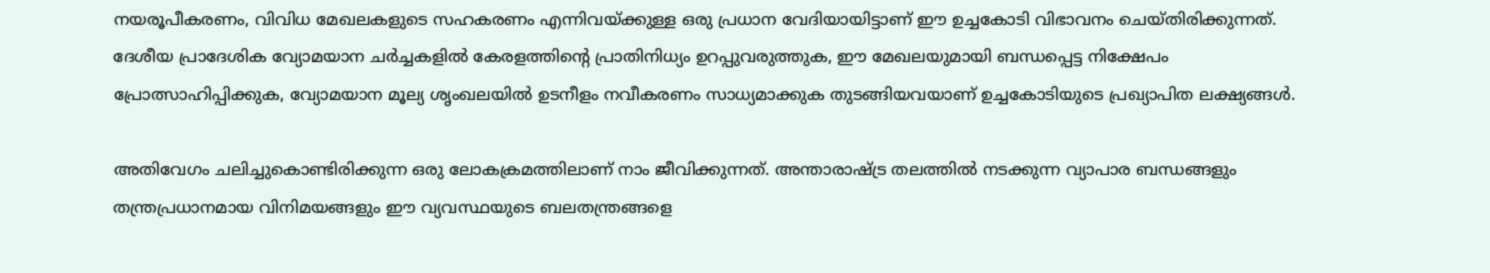നയരൂപീകരണം, വിവിധ മേഖലകളുടെ സഹകരണം എന്നിവയ്ക്കുള്ള ഒരു പ്രധാന വേദിയായിട്ടാണ് ഈ ഉച്ചകോടി വിഭാവനം ചെയ്തിരിക്കുന്നത്. ദേശീയ പ്രാദേശിക വ്യോമയാന ചര്‍ച്ചകളില്‍ കേരളത്തിന്റെ പ്രാതിനിധ്യം ഉറപ്പുവരുത്തുക, ഈ മേഖലയുമായി ബന്ധപ്പെട്ട നിക്ഷേപം പ്രോത്സാഹിപ്പിക്കുക, വ്യോമയാന മൂല്യ ശൃംഖലയില്‍ ഉടനീളം നവീകരണം സാധ്യമാക്കുക തുടങ്ങിയവയാണ് ഉച്ചകോടിയുടെ പ്രഖ്യാപിത ലക്ഷ്യങ്ങള്‍.

അതിവേഗം ചലിച്ചുകൊണ്ടിരിക്കുന്ന ഒരു ലോകക്രമത്തിലാണ് നാം ജീവിക്കുന്നത്. അന്താരാഷ്ട്ര തലത്തില്‍ നടക്കുന്ന വ്യാപാര ബന്ധങ്ങളും തന്ത്രപ്രധാനമായ വിനിമയങ്ങളും ഈ വ്യവസ്ഥയുടെ ബലതന്ത്രങ്ങളെ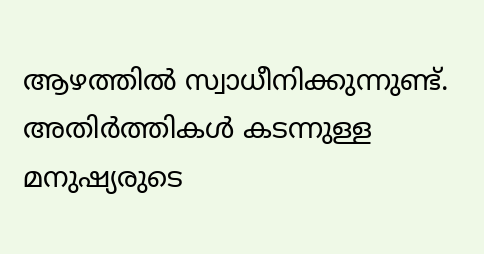ആഴത്തില്‍ സ്വാധീനിക്കുന്നുണ്ട്. അതിര്‍ത്തികള്‍ കടന്നുള്ള മനുഷ്യരുടെ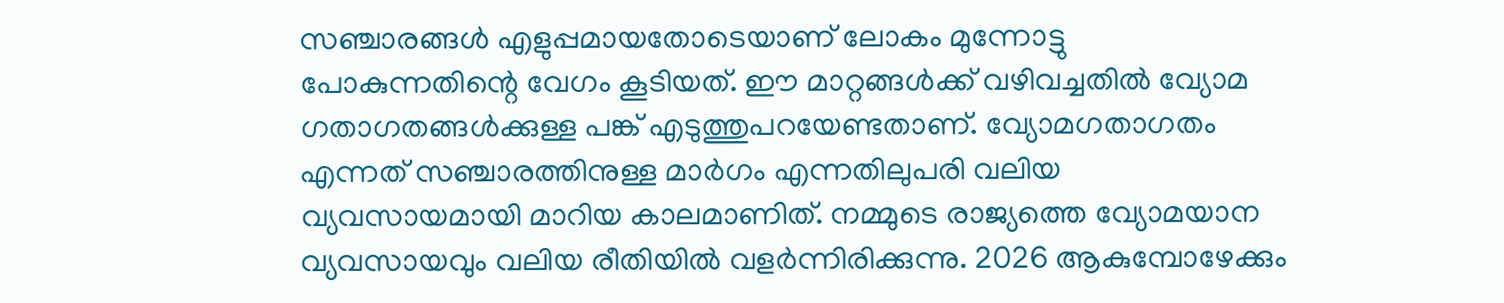സഞ്ചാരങ്ങള്‍ എളുപ്പമായതോടെയാണ് ലോകം മുന്നോട്ടു പോകുന്നതിന്റെ വേഗം കൂടിയത്. ഈ മാറ്റങ്ങള്‍ക്ക് വഴിവച്ചതില്‍ വ്യോമ ഗതാഗതങ്ങള്‍ക്കുള്ള പങ്ക് എടുത്തുപറയേണ്ടതാണ്. വ്യോമഗതാഗതം എന്നത് സഞ്ചാരത്തിനുള്ള മാര്‍ഗം എന്നതിലുപരി വലിയ വ്യവസായമായി മാറിയ കാലമാണിത്. നമ്മുടെ രാജ്യത്തെ വ്യോമയാന വ്യവസായവും വലിയ രീതിയില്‍ വളര്‍ന്നിരിക്കുന്നു. 2026 ആകുമ്പോഴേക്കും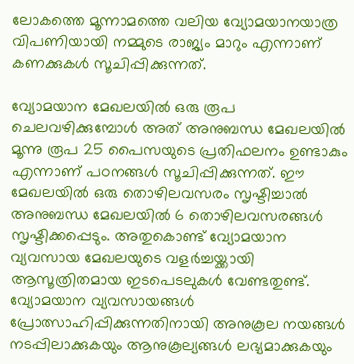ലോകത്തെ മൂന്നാമത്തെ വലിയ വ്യോമയാനയാത്ര വിപണിയായി നമ്മുടെ രാജ്യം മാറും എന്നാണ് കണക്കുകള്‍ സൂചിപ്പിക്കുന്നത്.

വ്യോമയാന മേഖലയില്‍ ഒരു രൂപ ചെലവഴിക്കുമ്പോള്‍ അത് അനുബന്ധ മേഖലയില്‍ മൂന്നു രൂപ 25 പൈസയുടെ പ്രതിഫലനം ഉണ്ടാകും എന്നാണ് പഠനങ്ങള്‍ സൂചിപ്പിക്കുന്നത്. ഈ മേഖലയില്‍ ഒരു തൊഴിലവസരം സൃഷ്ടിച്ചാല്‍ അനുബന്ധ മേഖലയില്‍ 6 തൊഴിലവസരങ്ങള്‍ സൃഷ്ടിക്കപ്പെടും. അതുകൊണ്ട് വ്യോമയാന വ്യവസായ മേഖലയുടെ വളര്‍ച്ചയ്ക്കായി ആസൂത്രിതമായ ഇടപെടലുകള്‍ വേണ്ടതുണ്ട്. വ്യോമയാന വ്യവസായങ്ങള്‍ പ്രോത്സാഹിപ്പിക്കുന്നതിനായി അനുകൂല നയങ്ങള്‍ നടപ്പിലാക്കുകയും ആനുകൂല്യങ്ങള്‍ ലഭ്യമാക്കുകയും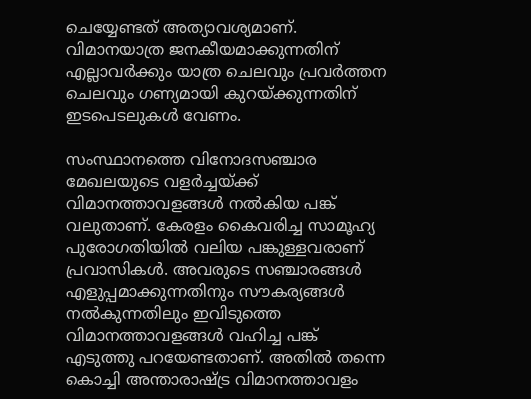ചെയ്യേണ്ടത് അത്യാവശ്യമാണ്. വിമാനയാത്ര ജനകീയമാക്കുന്നതിന് എല്ലാവര്‍ക്കും യാത്ര ചെലവും പ്രവര്‍ത്തന ചെലവും ഗണ്യമായി കുറയ്ക്കുന്നതിന് ഇടപെടലുകള്‍ വേണം.

സംസ്ഥാനത്തെ വിനോദസഞ്ചാര മേഖലയുടെ വളര്‍ച്ചയ്ക്ക് വിമാനത്താവളങ്ങള്‍ നല്‍കിയ പങ്ക് വലുതാണ്. കേരളം കൈവരിച്ച സാമൂഹ്യ പുരോഗതിയില്‍ വലിയ പങ്കുള്ളവരാണ് പ്രവാസികള്‍. അവരുടെ സഞ്ചാരങ്ങള്‍ എളുപ്പമാക്കുന്നതിനും സൗകര്യങ്ങള്‍ നല്‍കുന്നതിലും ഇവിടുത്തെ വിമാനത്താവളങ്ങള്‍ വഹിച്ച പങ്ക് എടുത്തു പറയേണ്ടതാണ്. അതില്‍ തന്നെ കൊച്ചി അന്താരാഷ്ട്ര വിമാനത്താവളം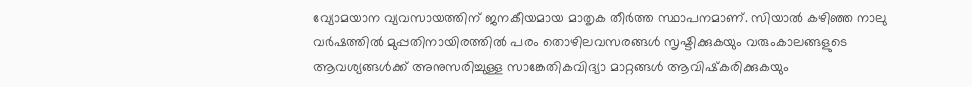വ്യോമയാന വ്യവസായത്തിന് ജനകീയമായ മാതൃക തീര്‍ത്ത സ്ഥാപനമാണ്. സിയാല്‍ കഴിഞ്ഞ നാലു വര്‍ഷത്തില്‍ മുപ്പതിനായിരത്തില്‍ പരം തൊഴിലവസരങ്ങള്‍ സൃഷ്ടിക്കുകയും വരുംകാലങ്ങളുടെ ആവശ്യങ്ങള്‍ക്ക് അനുസരിച്ചുള്ള സാങ്കേതികവിദ്യാ മാറ്റങ്ങള്‍ ആവിഷ്‌കരിക്കുകയും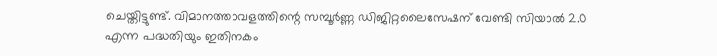ചെയ്തിട്ടുണ്ട്. വിമാനത്താവളത്തിന്റെ സമ്പൂര്‍ണ്ണ ഡിജിറ്റലൈസേഷന് വേണ്ടി സിയാല്‍ 2.0
എന്ന പദ്ധതിയും ഇതിനകം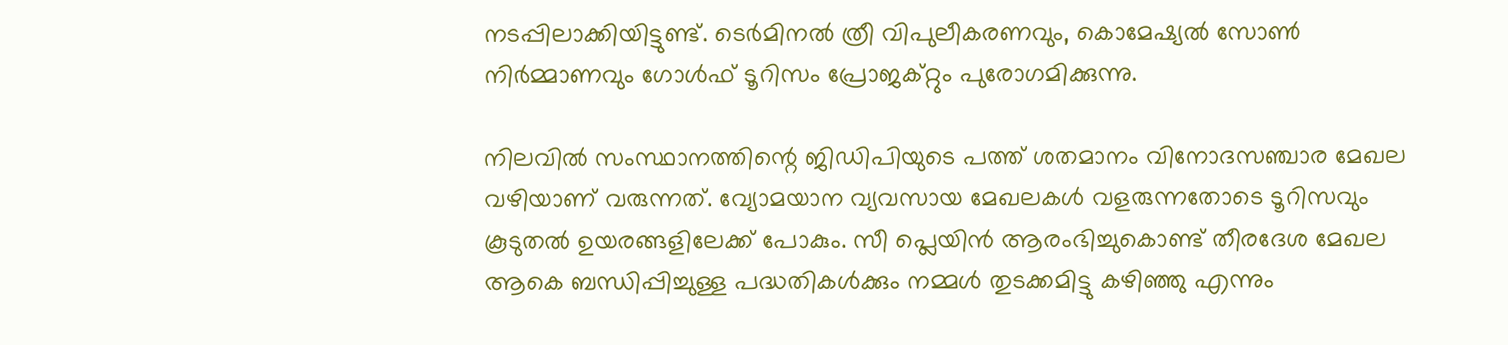നടപ്പിലാക്കിയിട്ടുണ്ട്. ടെര്‍മിനല്‍ ത്രീ വിപുലീകരണവും, കൊമേഷ്യല്‍ സോണ്‍ നിര്‍മ്മാണവും ഗോള്‍ഫ് ടൂറിസം പ്രോജക്റ്റും പുരോഗമിക്കുന്നു.

നിലവില്‍ സംസ്ഥാനത്തിന്റെ ജിഡിപിയുടെ പത്ത് ശതമാനം വിനോദസഞ്ചാര മേഖല വഴിയാണ് വരുന്നത്. വ്യോമയാന വ്യവസായ മേഖലകള്‍ വളരുന്നതോടെ ടൂറിസവും കൂടുതല്‍ ഉയരങ്ങളിലേക്ക് പോകും. സീ പ്ലെയിന്‍ ആരംഭിച്ചുകൊണ്ട് തീരദേശ മേഖല ആകെ ബന്ധിപ്പിച്ചുള്ള പദ്ധതികള്‍ക്കും നമ്മള്‍ തുടക്കമിട്ടു കഴിഞ്ഞു എന്നും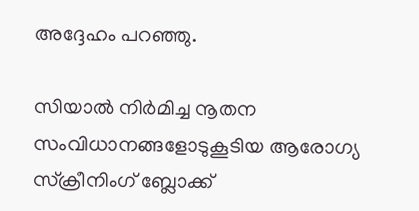അദ്ദേഹം പറഞ്ഞു.

സിയാല്‍ നിര്‍മിച്ച നൂതന സംവിധാനങ്ങളോടുകൂടിയ ആരോഗ്യ സ്‌ക്രീനിംഗ് ബ്ലോക്ക്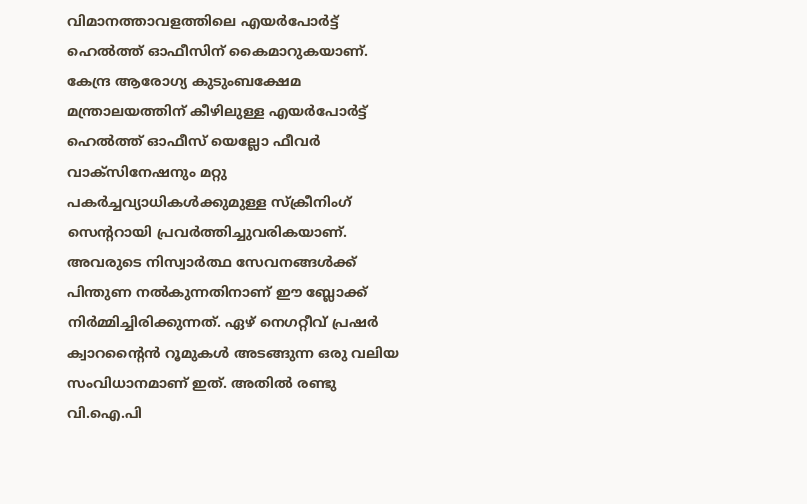വിമാനത്താവളത്തിലെ എയര്‍പോര്‍ട്ട് ഹെല്‍ത്ത് ഓഫീസിന് കൈമാറുകയാണ്. കേന്ദ്ര ആരോഗ്യ കുടുംബക്ഷേമ മന്ത്രാലയത്തിന് കീഴിലുള്ള എയര്‍പോര്‍ട്ട് ഹെല്‍ത്ത് ഓഫീസ് യെല്ലോ ഫീവര്‍ വാക്‌സിനേഷനും മറ്റു പകര്‍ച്ചവ്യാധികള്‍ക്കുമുള്ള സ്‌ക്രീനിംഗ് സെന്ററായി പ്രവര്‍ത്തിച്ചുവരികയാണ്. അവരുടെ നിസ്വാര്‍ത്ഥ സേവനങ്ങള്‍ക്ക് പിന്തുണ നല്‍കുന്നതിനാണ് ഈ ബ്ലോക്ക് നിര്‍മ്മിച്ചിരിക്കുന്നത്. ഏഴ് നെഗറ്റീവ് പ്രഷര്‍ ക്വാറന്റൈന്‍ റൂമുകള്‍ അടങ്ങുന്ന ഒരു വലിയ സംവിധാനമാണ് ഇത്. അതില്‍ രണ്ടു വി.ഐ.പി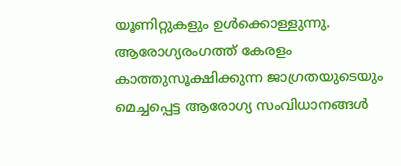യൂണിറ്റുകളും ഉള്‍ക്കൊള്ളുന്നു.
ആരോഗ്യരംഗത്ത് കേരളം കാത്തുസൂക്ഷിക്കുന്ന ജാഗ്രതയുടെയും മെച്ചപ്പെട്ട ആരോഗ്യ സംവിധാനങ്ങള്‍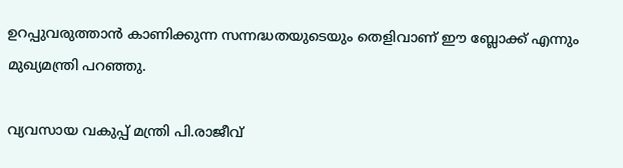ഉറപ്പുവരുത്താന്‍ കാണിക്കുന്ന സന്നദ്ധതയുടെയും തെളിവാണ് ഈ ബ്ലോക്ക് എന്നും മുഖ്യമന്ത്രി പറഞ്ഞു.

വ്യവസായ വകുപ്പ് മന്ത്രി പി.രാജീവ്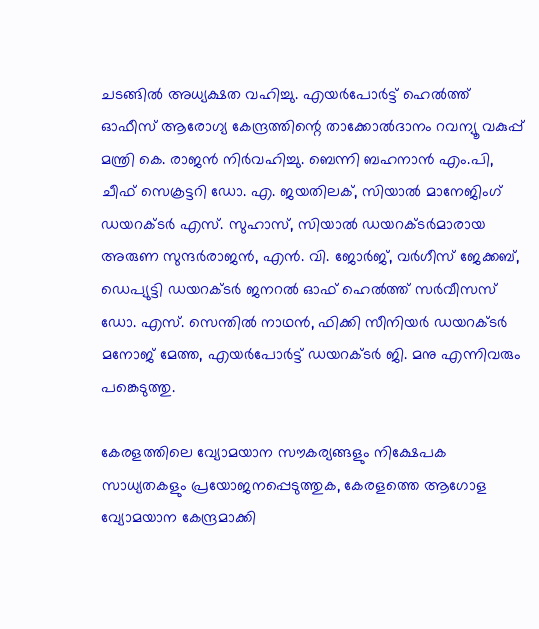ചടങ്ങില്‍ അധ്യക്ഷത വഹിച്ചു. എയര്‍പോര്‍ട്ട് ഹെല്‍ത്ത് ഓഫീസ് ആരോഗ്യ കേന്ദ്രത്തിന്റെ താക്കോല്‍ദാനം റവന്യൂ വകുപ്പ് മന്ത്രി കെ. രാജന്‍ നിര്‍വഹിച്ചു. ബെന്നി ബഹനാന്‍ എം.പി, ചീഫ് സെക്രട്ടറി ഡോ. എ. ജയതിലക്, സിയാല്‍ മാനേജിംഗ് ഡയറക്ടര്‍ എസ്. സുഹാസ്, സിയാല്‍ ഡയറക്ടര്‍മാരായ അരുണ സുന്ദര്‍രാജന്‍, എന്‍. വി. ജോര്‍ജ്, വര്‍ഗീസ് ജേക്കബ്, ഡെപ്യുട്ടി ഡയറക്ടര്‍ ജനറല്‍ ഓഫ് ഹെല്‍ത്ത് സര്‍വീസസ് ഡോ. എസ്. സെന്തില്‍ നാഥന്‍, ഫിക്കി സീനിയര്‍ ഡയറക്ടര്‍ മനോജ് മേത്ത, എയര്‍പോര്‍ട്ട് ഡയറക്ടര്‍ ജി. മനു എന്നിവരും പങ്കെടുത്തു.

കേരളത്തിലെ വ്യോമയാന സൗകര്യങ്ങളും നിക്ഷേപക സാധ്യതകളും പ്രയോജനപ്പെടുത്തുക, കേരളത്തെ ആഗോള വ്യോമയാന കേന്ദ്രമാക്കി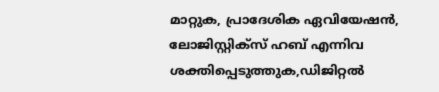മാറ്റുക, പ്രാദേശിക ഏവിയേഷന്‍, ലോജിസ്റ്റിക്‌സ് ഹബ് എന്നിവ ശക്തിപ്പെടുത്തുക,ഡിജിറ്റല്‍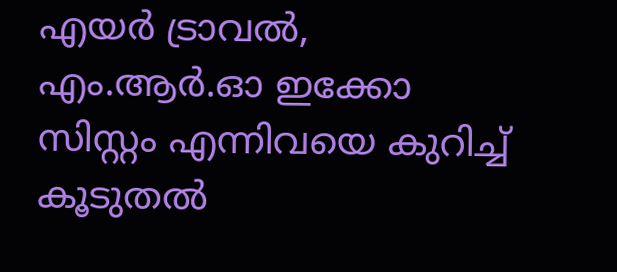എയര്‍ ട്രാവല്‍, എം.ആര്‍.ഓ ഇക്കോ സിസ്റ്റം എന്നിവയെ കുറിച്ച് കൂടുതല്‍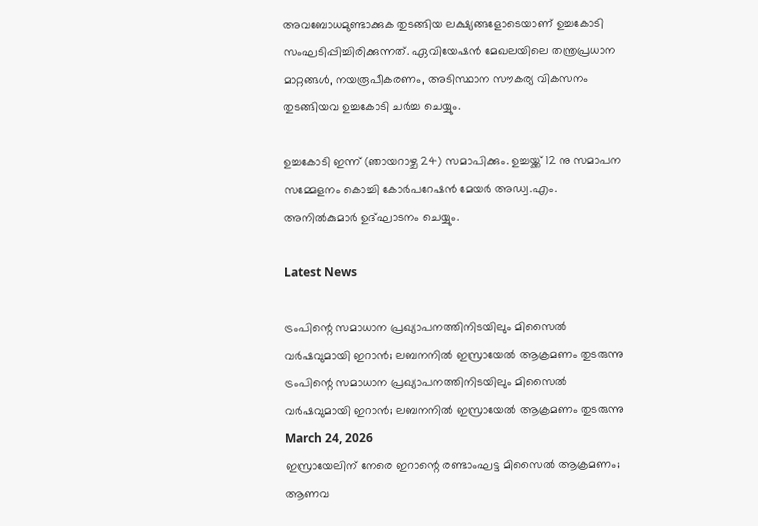അവബോധമുണ്ടാക്കുക തുടങ്ങിയ ലക്ഷ്യങ്ങളോടെയാണ് ഉച്ചകോടി സംഘടിപ്പിച്ചിരിക്കുന്നത്. ഏവിയേഷന്‍ മേഖലയിലെ തന്ത്രപ്രധാന മാറ്റങ്ങള്‍, നയരൂപീകരണം, അടിസ്ഥാന സൗകര്യ വികസനം തുടങ്ങിയവ ഉച്ചകോടി ചര്‍ച്ച ചെയ്യും.

ഉച്ചകോടി ഇന്ന് (ഞായറാഴ്ച 24) സമാപിക്കും. ഉച്ചയ്ക്ക് 12 നു സമാപന സമ്മേളനം കൊച്ചി കോര്‍പറേഷന്‍ മേയര്‍ അഡ്വ.എം. അനില്‍കുമാര്‍ ഉദ്ഘാടനം ചെയ്യും.

Latest News

ട്രംപിന്റെ സമാധാന പ്രഖ്യാപനത്തിനിടയിലും മിസൈൽ വർഷവുമായി ഇറാൻ; ലബനനിൽ ഇസ്രായേൽ ആക്രമണം തുടരുന്നു
ട്രംപിന്റെ സമാധാന പ്രഖ്യാപനത്തിനിടയിലും മിസൈൽ വർഷവുമായി ഇറാൻ; ലബനനിൽ ഇസ്രായേൽ ആക്രമണം തുടരുന്നു
March 24, 2026
ഇസ്രായേലിന് നേരെ ഇറാന്റെ രണ്ടാംഘട്ട മിസൈല്‍ ആക്രമണം; ആണവ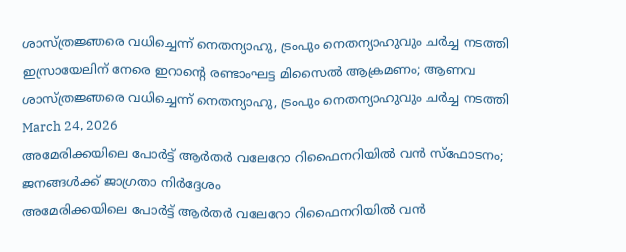ശാസ്ത്രജ്ഞരെ വധിച്ചെന്ന് നെതന്യാഹു, ട്രംപും നെതന്യാഹുവും ചര്‍ച്ച നടത്തി
ഇസ്രായേലിന് നേരെ ഇറാന്റെ രണ്ടാംഘട്ട മിസൈല്‍ ആക്രമണം; ആണവ ശാസ്ത്രജ്ഞരെ വധിച്ചെന്ന് നെതന്യാഹു, ട്രംപും നെതന്യാഹുവും ചര്‍ച്ച നടത്തി
March 24, 2026
അമേരിക്കയിലെ പോര്‍ട്ട് ആര്‍തര്‍ വലേറോ റിഫൈനറിയില്‍ വന്‍ സ്‌ഫോടനം; ജനങ്ങള്‍ക്ക് ജാഗ്രതാ നിര്‍ദ്ദേശം
അമേരിക്കയിലെ പോര്‍ട്ട് ആര്‍തര്‍ വലേറോ റിഫൈനറിയില്‍ വന്‍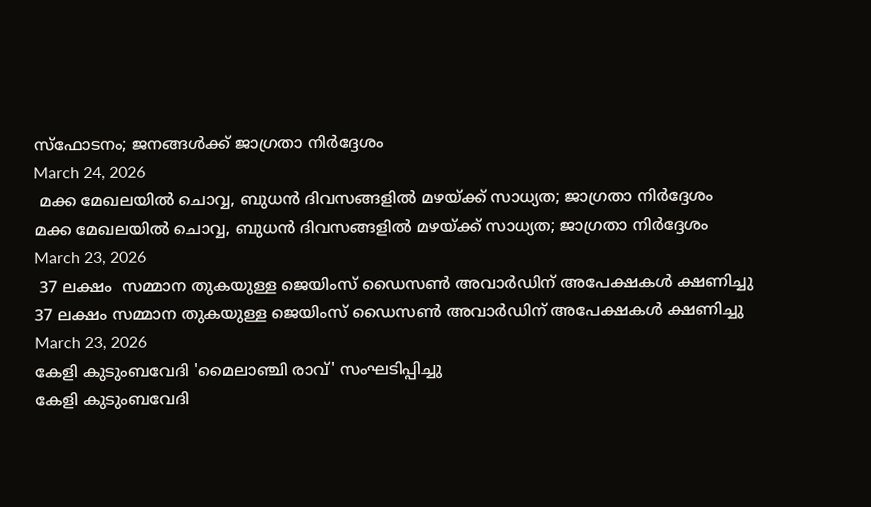സ്‌ഫോടനം; ജനങ്ങള്‍ക്ക് ജാഗ്രതാ നിര്‍ദ്ദേശം
March 24, 2026
 മക്ക മേഖലയില്‍ ചൊവ്വ, ബുധന്‍ ദിവസങ്ങളില്‍ മഴയ്ക്ക് സാധ്യത; ജാഗ്രതാ നിര്‍ദ്ദേശം
മക്ക മേഖലയില്‍ ചൊവ്വ, ബുധന്‍ ദിവസങ്ങളില്‍ മഴയ്ക്ക് സാധ്യത; ജാഗ്രതാ നിര്‍ദ്ദേശം
March 23, 2026
 37 ലക്ഷം  സമ്മാന തുകയുള്ള ജെയിംസ് ഡൈസണ്‍ അവാര്‍ഡിന് അപേക്ഷകള്‍ ക്ഷണിച്ചു
37 ലക്ഷം സമ്മാന തുകയുള്ള ജെയിംസ് ഡൈസണ്‍ അവാര്‍ഡിന് അപേക്ഷകള്‍ ക്ഷണിച്ചു
March 23, 2026
കേളി കുടുംബവേദി 'മൈലാഞ്ചി രാവ്' സംഘടിപ്പിച്ചു
കേളി കുടുംബവേദി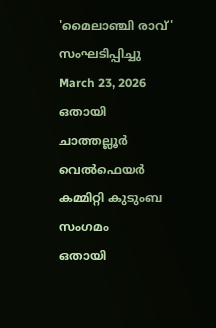'മൈലാഞ്ചി രാവ്' സംഘടിപ്പിച്ചു
March 23, 2026
ഒതായി ചാത്തല്ലൂര്‍ വെല്‍ഫെയര്‍ കമ്മിറ്റി കുടുംബ സംഗമം
ഒതായി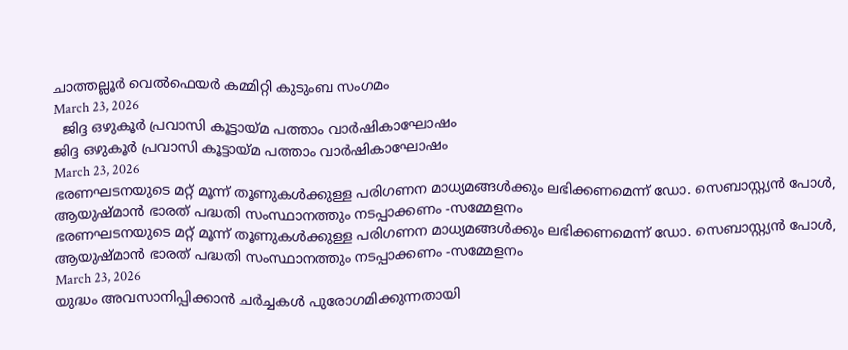ചാത്തല്ലൂര്‍ വെല്‍ഫെയര്‍ കമ്മിറ്റി കുടുംബ സംഗമം
March 23, 2026
  ജിദ്ദ ഒഴുകൂര്‍ പ്രവാസി കൂട്ടായ്മ പത്താം വാര്‍ഷികാഘോഷം
ജിദ്ദ ഒഴുകൂര്‍ പ്രവാസി കൂട്ടായ്മ പത്താം വാര്‍ഷികാഘോഷം
March 23, 2026
ഭരണഘടനയുടെ മറ്റ് മൂന്ന് തൂണുകള്‍ക്കുള്ള പരിഗണന മാധ്യമങ്ങള്‍ക്കും ലഭിക്കണമെന്ന് ഡോ. സെബാസ്റ്റ്യന്‍ പോള്‍, ആയുഷ്മാന്‍ ഭാരത് പദ്ധതി സംസ്ഥാനത്തും നടപ്പാക്കണം -സമ്മേളനം
ഭരണഘടനയുടെ മറ്റ് മൂന്ന് തൂണുകള്‍ക്കുള്ള പരിഗണന മാധ്യമങ്ങള്‍ക്കും ലഭിക്കണമെന്ന് ഡോ. സെബാസ്റ്റ്യന്‍ പോള്‍, ആയുഷ്മാന്‍ ഭാരത് പദ്ധതി സംസ്ഥാനത്തും നടപ്പാക്കണം -സമ്മേളനം
March 23, 2026
യുദ്ധം അവസാനിപ്പിക്കാന്‍ ചര്‍ച്ചകള്‍ പുരോഗമിക്കുന്നതായി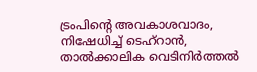ട്രംപിന്റെ അവകാശവാദം, നിഷേധിച്ച് ടെഹ്റാന്‍, താല്‍ക്കാലിക വെടിനിര്‍ത്തല്‍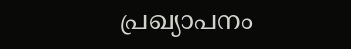പ്രഖ്യാപനം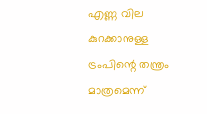എണ്ണ വില കുറക്കാനുള്ള ട്രംപിന്റെ തന്ത്രം മാത്രമെന്ന്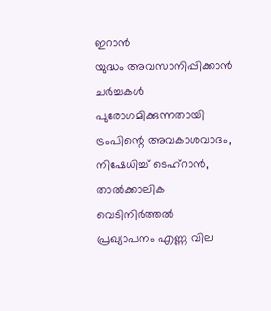ഇറാന്‍
യുദ്ധം അവസാനിപ്പിക്കാന്‍ ചര്‍ച്ചകള്‍ പുരോഗമിക്കുന്നതായി ട്രംപിന്റെ അവകാശവാദം, നിഷേധിച്ച് ടെഹ്റാന്‍, താല്‍ക്കാലിക വെടിനിര്‍ത്തല്‍ പ്രഖ്യാപനം എണ്ണ വില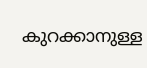കുറക്കാനുള്ള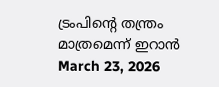ട്രംപിന്റെ തന്ത്രം മാത്രമെന്ന് ഇറാന്‍
March 23, 2026